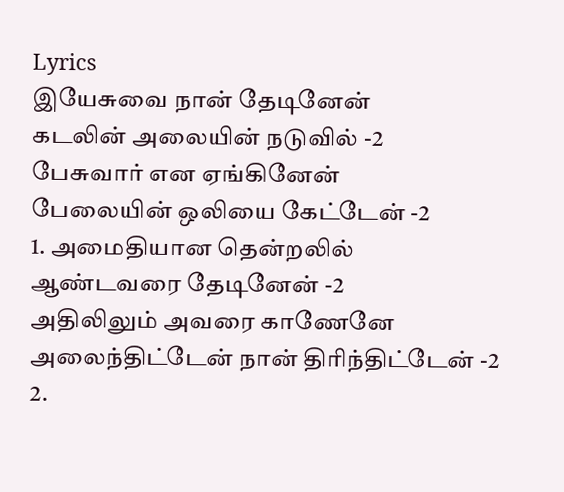Lyrics
இயேசுவை நான் தேடினேன்
கடலின் அலையின் நடுவில் -2
பேசுவார் என ஏங்கினேன்
பேலையின் ஒலியை கேட்டேன் -2
1. அமைதியான தென்றலில்
ஆண்டவரை தேடினேன் -2
அதிலிலும் அவரை காணேனே
அலைந்திட்டேன் நான் திரிந்திட்டேன் -2
2.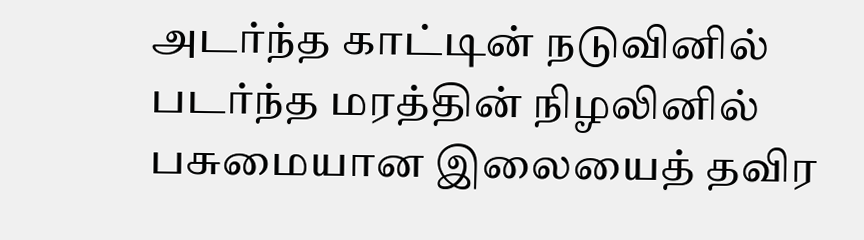அடர்ந்த காட்டின் நடுவினில்
படர்ந்த மரத்தின் நிழலினில்
பசுமையான இலையைத் தவிர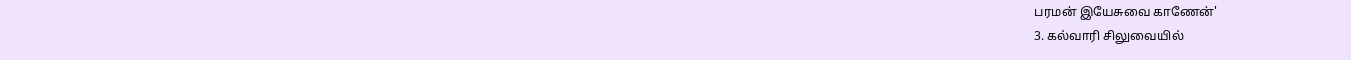பரமன் இயேசுவை காணேன்'
3. கல்வாரி சிலுவையில்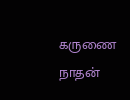கருணை நாதன்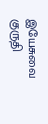இயேசுவை
குருதி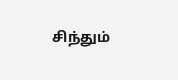சிந்தும்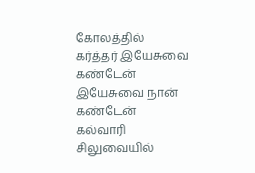கோலத்தில்
கர்த்தர் இயேசுவை கண்டேன்
இயேசுவை நான் கண்டேன்
கல்வாரி சிலுவையில்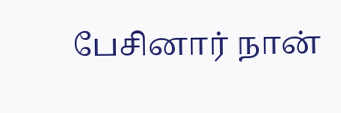பேசினார் நான்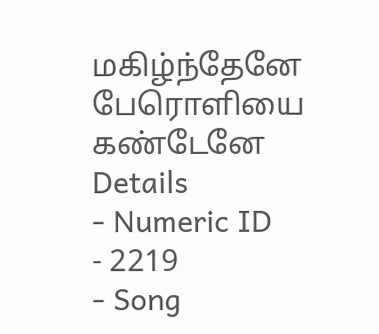மகிழ்ந்தேனே
பேரொளியை கண்டேனே
Details
- Numeric ID
- 2219
- Song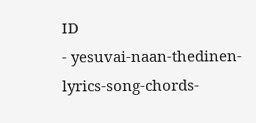ID
- yesuvai-naan-thedinen-lyrics-song-chords-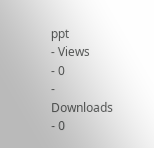ppt
- Views
- 0
- Downloads
- 0